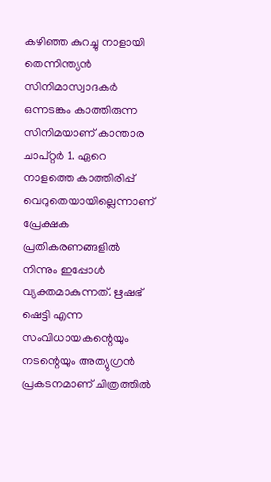കഴിഞ്ഞ കുറച്ചു നാളായി തെന്നിന്ത്യൻ സിനിമാസ്വാദകർ ഒന്നടങ്കം കാത്തിരുന്ന സിനിമയാണ് കാന്താര ചാപ്റ്റർ 1. ഏറെ നാളത്തെ കാത്തിരിപ്പ് വെറുതെയായില്ലെന്നാണ് പ്രേക്ഷക പ്രതികരണങ്ങളിൽ നിന്നും ഇപ്പോൾ വ്യക്തമാകുന്നത്. ഋഷഭ് ഷെട്ടി എന്ന സംവിധായകന്റെയും നടന്റെയും അത്യുഗ്രൻ പ്രകടനമാണ് ചിത്രത്തിൽ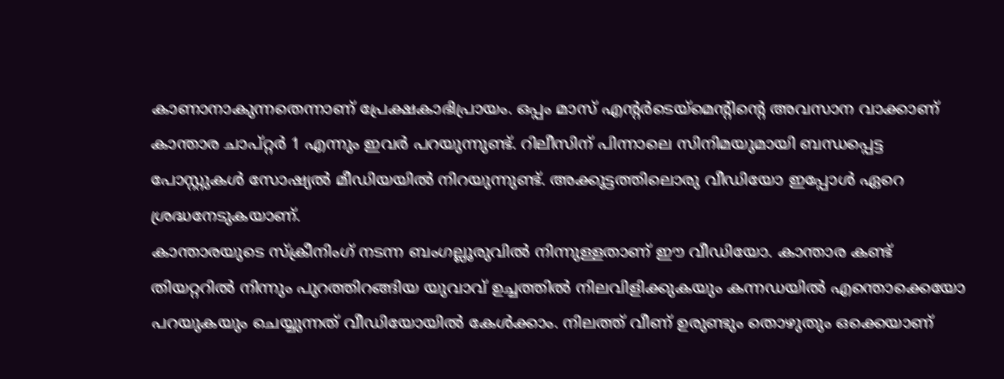കാണാനാകുന്നതെന്നാണ് പ്രേക്ഷകാഭിപ്രായം. ഒപ്പം മാസ് എന്റർടെയ്മെന്റിന്റെ അവസാന വാക്കാണ് കാന്താര ചാപ്റ്റർ 1 എന്നും ഇവർ പറയുന്നുണ്ട്. റിലീസിന് പിന്നാലെ സിനിമയുമായി ബന്ധപ്പെട്ട പോസ്റ്റുകൾ സോഷ്യൽ മീഡിയയിൽ നിറയുന്നുണ്ട്. അക്കൂട്ടത്തിലൊരു വീഡിയോ ഇപ്പോൾ ഏറെ ശ്രദ്ധനേടുകയാണ്.
കാന്താരയുടെ സ്ക്രീനിംഗ് നടന്ന ബംഗല്ലൂരുവിൽ നിന്നുള്ളതാണ് ഈ വീഡിയോ. കാന്താര കണ്ട് തിയറ്ററിൽ നിന്നും പുറത്തിറങ്ങിയ യുവാവ് ഉച്ചത്തിൽ നിലവിളിക്കുകയും കന്നഡയിൽ എന്തൊക്കെയോ പറയുകയും ചെയ്യുന്നത് വീഡിയോയിൽ കേൾക്കാം. നിലത്ത് വീണ് ഉരുണ്ടും തൊഴുതും ഒക്കെയാണ്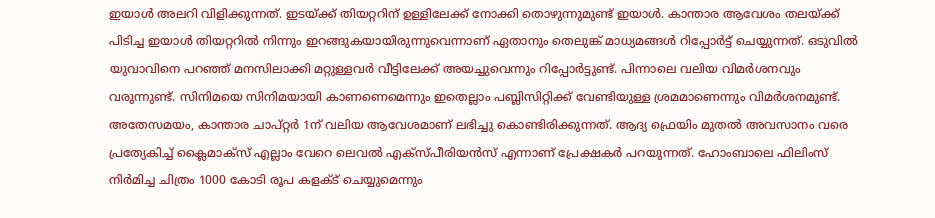ഇയാൾ അലറി വിളിക്കുന്നത്. ഇടയ്ക്ക് തിയറ്ററിന് ഉള്ളിലേക്ക് നോക്കി തൊഴുന്നുമുണ്ട് ഇയാൾ. കാന്താര ആവേശം തലയ്ക്ക് പിടിച്ച ഇയാൾ തിയറ്ററിൽ നിന്നും ഇറങ്ങുകയായിരുന്നുവെന്നാണ് ഏതാനും തെലുങ്ക് മാധ്യമങ്ങൾ റിപ്പോർട്ട് ചെയ്യുന്നത്. ഒടുവിൽ യുവാവിനെ പറഞ്ഞ് മനസിലാക്കി മറ്റുള്ളവർ വീട്ടിലേക്ക് അയച്ചുവെന്നും റിപ്പോർട്ടുണ്ട്. പിന്നാലെ വലിയ വിമർശനവും വരുന്നുണ്ട്. സിനിമയെ സിനിമയായി കാണണെമെന്നും ഇതെല്ലാം പബ്ലിസിറ്റിക്ക് വേണ്ടിയുള്ള ശ്രമമാണെന്നും വിമർശനമുണ്ട്.
അതേസമയം, കാന്താര ചാപ്റ്റർ 1ന് വലിയ ആവേശമാണ് ലഭിച്ചു കൊണ്ടിരിക്കുന്നത്. ആദ്യ ഫ്രെയിം മുതൽ അവസാനം വരെ പ്രത്യേകിച്ച് ക്ലൈമാക്സ് എല്ലാം വേറെ ലെവൽ എക്സ്പീരിയൻസ് എന്നാണ് പ്രേക്ഷകർ പറയുന്നത്. ഹോംബാലെ ഫിലിംസ് നിർമിച്ച ചിത്രം 1000 കോടി രൂപ കളക്ട് ചെയ്യുമെന്നും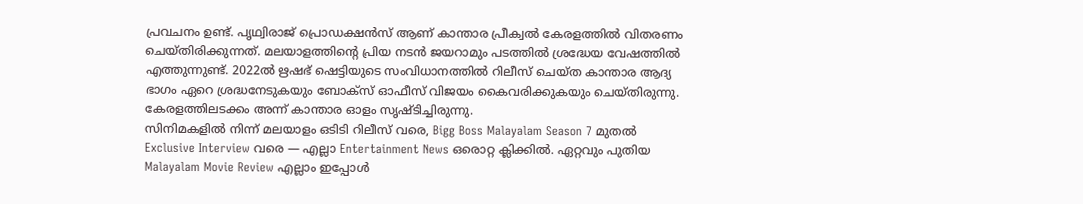പ്രവചനം ഉണ്ട്. പൃഥ്വിരാജ് പ്രൊഡക്ഷൻസ് ആണ് കാന്താര പ്രീക്വൽ കേരളത്തിൽ വിതരണം ചെയ്തിരിക്കുന്നത്. മലയാളത്തിന്റെ പ്രിയ നടൻ ജയറാമും പടത്തിൽ ശ്രദ്ധേയ വേഷത്തിൽ എത്തുന്നുണ്ട്. 2022ൽ ഋഷഭ് ഷെട്ടിയുടെ സംവിധാനത്തിൽ റിലീസ് ചെയ്ത കാന്താര ആദ്യ ഭാഗം ഏറെ ശ്രദ്ധനേടുകയും ബോക്സ് ഓഫീസ് വിജയം കൈവരിക്കുകയും ചെയ്തിരുന്നു. കേരളത്തിലടക്കം അന്ന് കാന്താര ഓളം സൃഷ്ടിച്ചിരുന്നു.
സിനിമകളിൽ നിന്ന് മലയാളം ഒടിടി റിലീസ് വരെ, Bigg Boss Malayalam Season 7 മുതൽ Exclusive Interview വരെ — എല്ലാ Entertainment News ഒരൊറ്റ ക്ലിക്കിൽ. ഏറ്റവും പുതിയ Malayalam Movie Review എല്ലാം ഇപ്പോൾ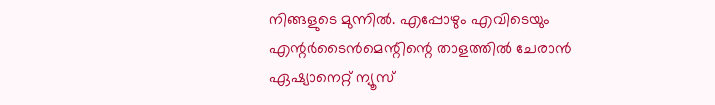നിങ്ങളുടെ മുന്നിൽ. എപ്പോഴും എവിടെയും എന്റർടൈൻമെന്റിന്റെ താളത്തിൽ ചേരാൻ ഏഷ്യാനെറ്റ് ന്യൂസ്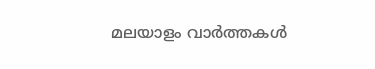മലയാളം വാർത്തകൾ